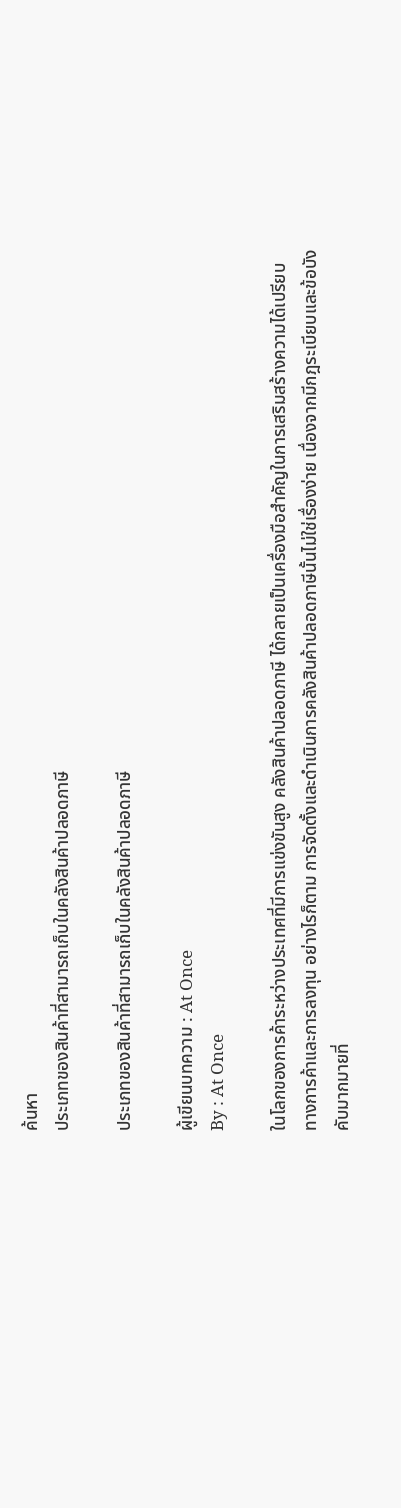ค้นหา
ประเภทของสินค้าที่สามารถเก็บในคลังสินค้าปลอดภาษี

ประเภทของสินค้าที่สามารถเก็บในคลังสินค้าปลอดภาษี

ผู้เขียนบทความ : At Once
By : At Once

ในโลกของการค้าระหว่างประเทศที่มีการแข่งขันสูง คลังสินค้าปลอดภาษี ได้กลายเป็นเครื่องมือสำคัญในการเสริมสร้างความได้เปรียบทางการค้าและการลงทุน อย่างไรก็ตาม การจัดตั้งและดำเนินการคลังสินค้าปลอดภาษีนั้นไม่ใช่เรื่องง่าย เนื่องจากมีกฎระเบียบและข้อบังคับมากมายที่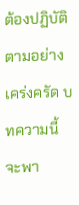ต้องปฏิบัติตามอย่างเคร่งครัด บทความนี้จะพา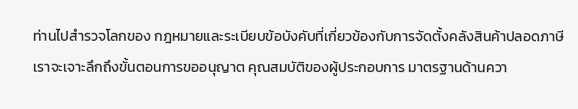ท่านไปสำรวจโลกของ กฎหมายและระเบียบข้อบังคับที่เกี่ยวข้องกับการจัดตั้งคลังสินค้าปลอดภาษี เราจะเจาะลึกถึงขั้นตอนการขออนุญาต คุณสมบัติของผู้ประกอบการ มาตรฐานด้านควา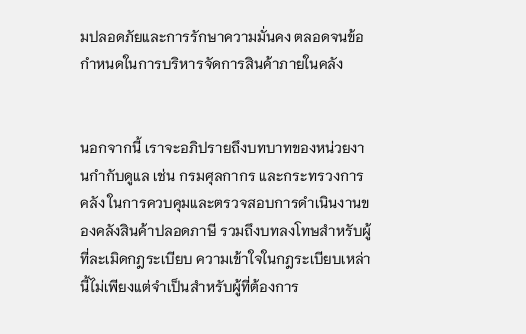มปลอดภัยและการรักษาความมั่นคง ตลอดจนข้อกำหนดในการบริหารจัดการสินค้าภายในคลัง


นอกจากนี้ เราจะอภิปรายถึงบทบาทของหน่วยงานกำกับดูแล เช่น กรมศุลกากร และกระทรวงการคลัง ในการควบคุมและตรวจสอบการดำเนินงานของคลังสินค้าปลอดภาษี รวมถึงบทลงโทษสำหรับผู้ที่ละเมิดกฎระเบียบ ความเข้าใจในกฎระเบียบเหล่านี้ไม่เพียงแต่จำเป็นสำหรับผู้ที่ต้องการ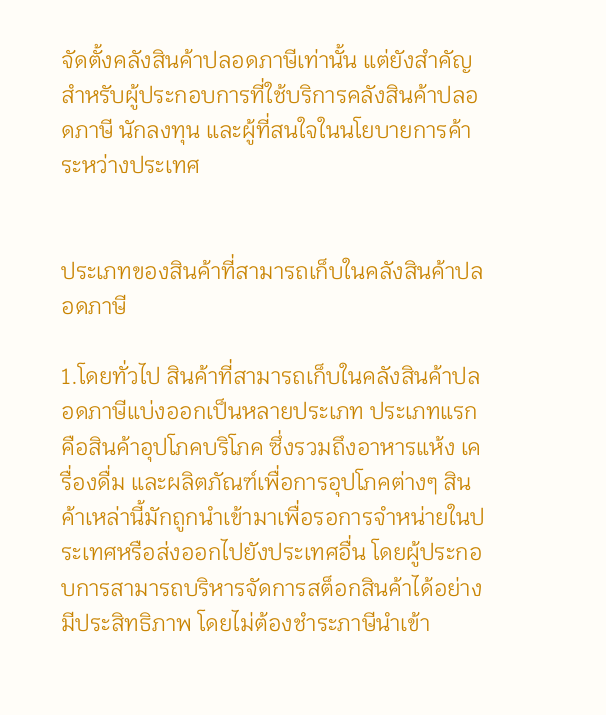จัดตั้งคลังสินค้าปลอดภาษีเท่านั้น แต่ยังสำคัญสำหรับผู้ประกอบการที่ใช้บริการคลังสินค้าปลอดภาษี นักลงทุน และผู้ที่สนใจในนโยบายการค้าระหว่างประเทศ


ประเภทของสินค้าที่สามารถเก็บในคลังสินค้าปลอดภาษี

1.โดยทั่วไป สินค้าที่สามารถเก็บในคลังสินค้าปลอดภาษีแบ่งออกเป็นหลายประเภท ประเภทแรกคือสินค้าอุปโภคบริโภค ซึ่งรวมถึงอาหารแห้ง เครื่องดื่ม และผลิตภัณฑ์เพื่อการอุปโภคต่างๆ สินค้าเหล่านี้มักถูกนำเข้ามาเพื่อรอการจำหน่ายในประเทศหรือส่งออกไปยังประเทศอื่น โดยผู้ประกอบการสามารถบริหารจัดการสต็อกสินค้าได้อย่างมีประสิทธิภาพ โดยไม่ต้องชำระภาษีนำเข้า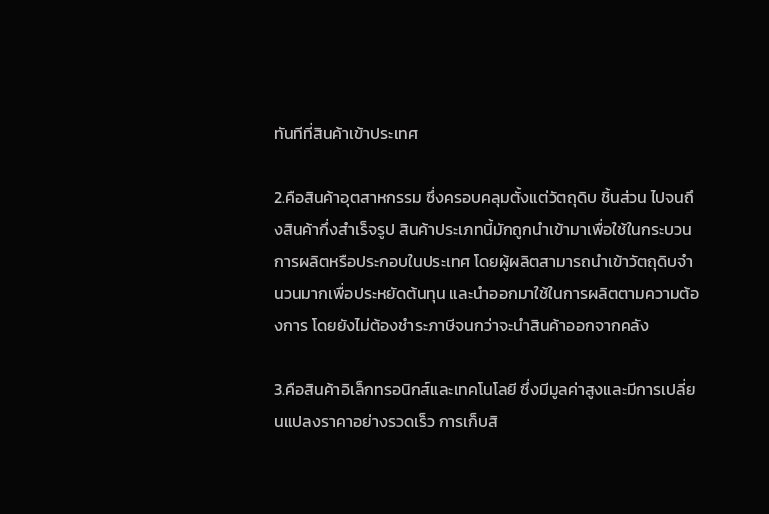ทันทีที่สินค้าเข้าประเทศ

2.คือสินค้าอุตสาหกรรม ซึ่งครอบคลุมตั้งแต่วัตถุดิบ ชิ้นส่วน ไปจนถึงสินค้ากึ่งสำเร็จรูป สินค้าประเภทนี้มักถูกนำเข้ามาเพื่อใช้ในกระบวนการผลิตหรือประกอบในประเทศ โดยผู้ผลิตสามารถนำเข้าวัตถุดิบจำนวนมากเพื่อประหยัดต้นทุน และนำออกมาใช้ในการผลิตตามความต้องการ โดยยังไม่ต้องชำระภาษีจนกว่าจะนำสินค้าออกจากคลัง

3.คือสินค้าอิเล็กทรอนิกส์และเทคโนโลยี ซึ่งมีมูลค่าสูงและมีการเปลี่ยนแปลงราคาอย่างรวดเร็ว การเก็บสิ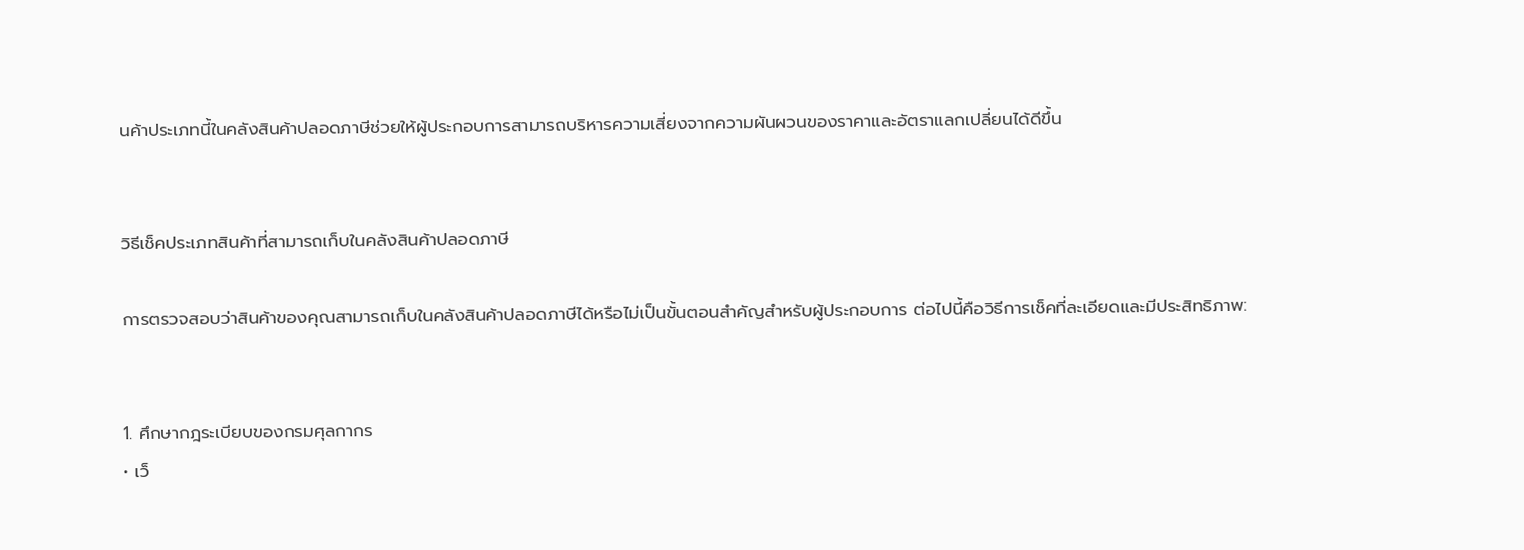นค้าประเภทนี้ในคลังสินค้าปลอดภาษีช่วยให้ผู้ประกอบการสามารถบริหารความเสี่ยงจากความผันผวนของราคาและอัตราแลกเปลี่ยนได้ดีขึ้น


วิธีเช็คประเภทสินค้าที่สามารถเก็บในคลังสินค้าปลอดภาษี

การตรวจสอบว่าสินค้าของคุณสามารถเก็บในคลังสินค้าปลอดภาษีได้หรือไม่เป็นขั้นตอนสำคัญสำหรับผู้ประกอบการ ต่อไปนี้คือวิธีการเช็คที่ละเอียดและมีประสิทธิภาพ:


1. ศึกษากฎระเบียบของกรมศุลกากร
• เว็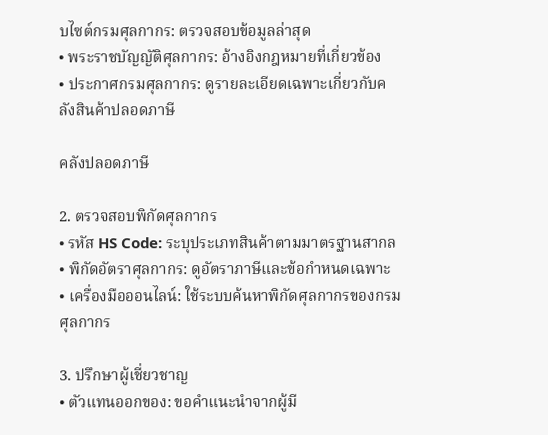บไซต์กรมศุลกากร: ตรวจสอบข้อมูลล่าสุด
• พระราชบัญญัติศุลกากร: อ้างอิงกฎหมายที่เกี่ยวข้อง
• ประกาศกรมศุลกากร: ดูรายละเอียดเฉพาะเกี่ยวกับคลังสินค้าปลอดภาษี

คลังปลอดภาษี

2. ตรวจสอบพิกัดศุลกากร
• รหัส HS Code: ระบุประเภทสินค้าตามมาตรฐานสากล
• พิกัดอัตราศุลกากร: ดูอัตราภาษีและข้อกำหนดเฉพาะ
• เครื่องมือออนไลน์: ใช้ระบบค้นหาพิกัดศุลกากรของกรมศุลกากร

3. ปรึกษาผู้เชี่ยวชาญ
• ตัวแทนออกของ: ขอคำแนะนำจากผู้มี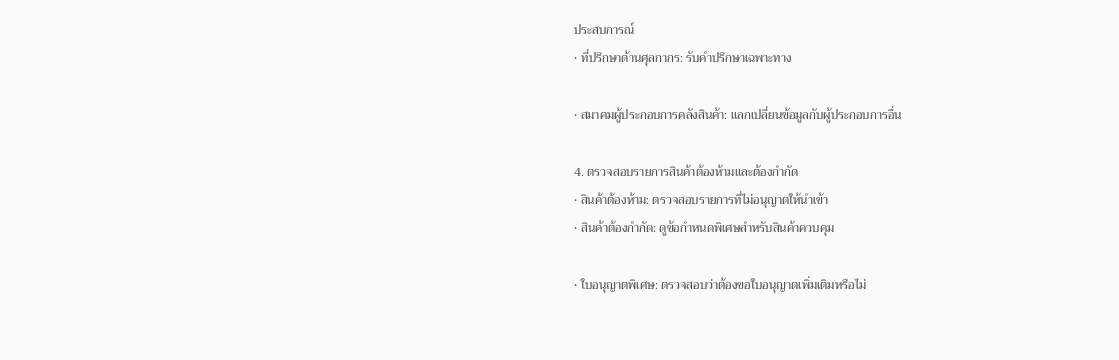ประสบการณ์
• ที่ปรึกษาด้านศุลกากร: รับคำปรึกษาเฉพาะทาง

• สมาคมผู้ประกอบการคลังสินค้า: แลกเปลี่ยนข้อมูลกับผู้ประกอบการอื่น

4. ตรวจสอบรายการสินค้าต้องห้ามและต้องกำกัด
• สินค้าต้องห้าม: ตรวจสอบรายการที่ไม่อนุญาตให้นำเข้า
• สินค้าต้องกำกัด: ดูข้อกำหนดพิเศษสำหรับสินค้าควบคุม

• ใบอนุญาตพิเศษ: ตรวจสอบว่าต้องขอใบอนุญาตเพิ่มเติมหรือไม่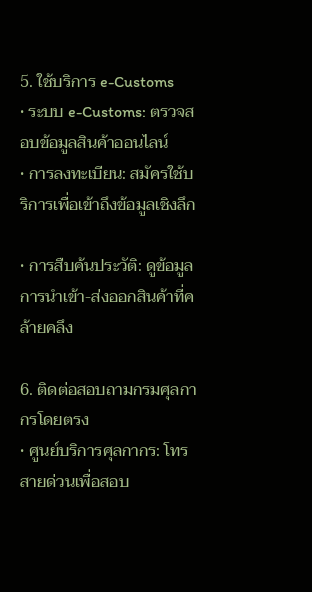5. ใช้บริการ e-Customs
• ระบบ e-Customs: ตรวจสอบข้อมูลสินค้าออนไลน์
• การลงทะเบียน: สมัครใช้บริการเพื่อเข้าถึงข้อมูลเชิงลึก

• การสืบค้นประวัติ: ดูข้อมูลการนำเข้า-ส่งออกสินค้าที่คล้ายคลึง

6. ติดต่อสอบถามกรมศุลกากรโดยตรง
• ศูนย์บริการศุลกากร: โทรสายด่วนเพื่อสอบ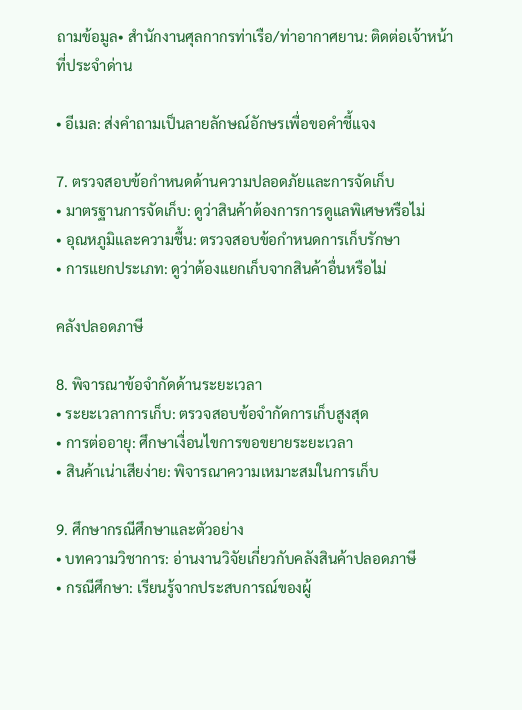ถามข้อมูล• สำนักงานศุลกากรท่าเรือ/ท่าอากาศยาน: ติดต่อเจ้าหน้าที่ประจำด่าน

• อีเมล: ส่งคำถามเป็นลายลักษณ์อักษรเพื่อขอคำชี้แจง

7. ตรวจสอบข้อกำหนดด้านความปลอดภัยและการจัดเก็บ
• มาตรฐานการจัดเก็บ: ดูว่าสินค้าต้องการการดูแลพิเศษหรือไม่
• อุณหภูมิและความชื้น: ตรวจสอบข้อกำหนดการเก็บรักษา
• การแยกประเภท: ดูว่าต้องแยกเก็บจากสินค้าอื่นหรือไม่

คลังปลอดภาษี

8. พิจารณาข้อจำกัดด้านระยะเวลา
• ระยะเวลาการเก็บ: ตรวจสอบข้อจำกัดการเก็บสูงสุด
• การต่ออายุ: ศึกษาเงื่อนไขการขอขยายระยะเวลา
• สินค้าเน่าเสียง่าย: พิจารณาความเหมาะสมในการเก็บ

9. ศึกษากรณีศึกษาและตัวอย่าง
• บทความวิชาการ: อ่านงานวิจัยเกี่ยวกับคลังสินค้าปลอดภาษี
• กรณีศึกษา: เรียนรู้จากประสบการณ์ของผู้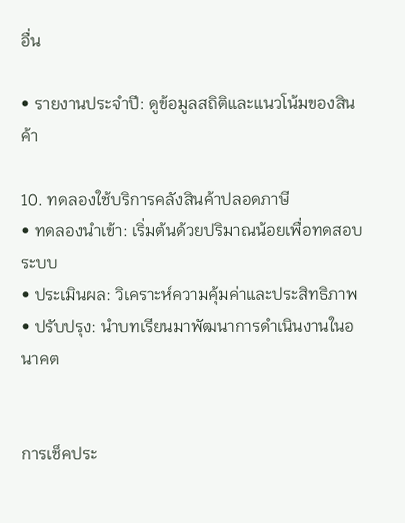อื่น

• รายงานประจำปี: ดูข้อมูลสถิติและแนวโน้มของสินค้า

10. ทดลองใช้บริการคลังสินค้าปลอดภาษี
• ทดลองนำเข้า: เริ่มต้นด้วยปริมาณน้อยเพื่อทดสอบระบบ
• ประเมินผล: วิเคราะห์ความคุ้มค่าและประสิทธิภาพ
• ปรับปรุง: นำบทเรียนมาพัฒนาการดำเนินงานในอนาคต


การเช็คประ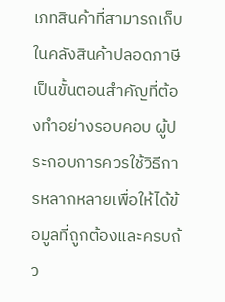เภทสินค้าที่สามารถเก็บในคลังสินค้าปลอดภาษีเป็นขั้นตอนสำคัญที่ต้องทำอย่างรอบคอบ ผู้ประกอบการควรใช้วิธีการหลากหลายเพื่อให้ได้ข้อมูลที่ถูกต้องและครบถ้ว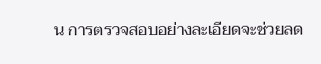น การตรวจสอบอย่างละเอียดจะช่วยลด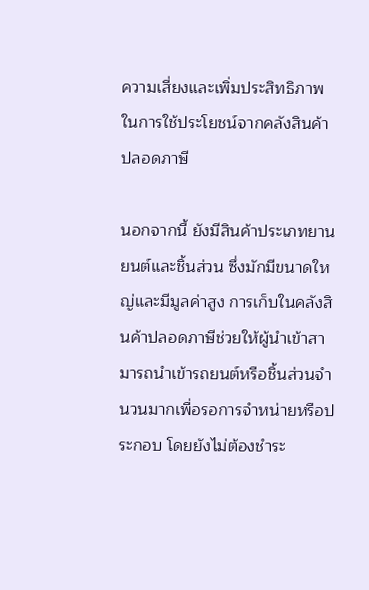ความเสี่ยงและเพิ่มประสิทธิภาพในการใช้ประโยชน์จากคลังสินค้าปลอดภาษี

นอกจากนี้ ยังมีสินค้าประเภทยานยนต์และชิ้นส่วน ซึ่งมักมีขนาดใหญ่และมีมูลค่าสูง การเก็บในคลังสินค้าปลอดภาษีช่วยให้ผู้นำเข้าสามารถนำเข้ารถยนต์หรือชิ้นส่วนจำนวนมากเพื่อรอการจำหน่ายหรือประกอบ โดยยังไม่ต้องชำระ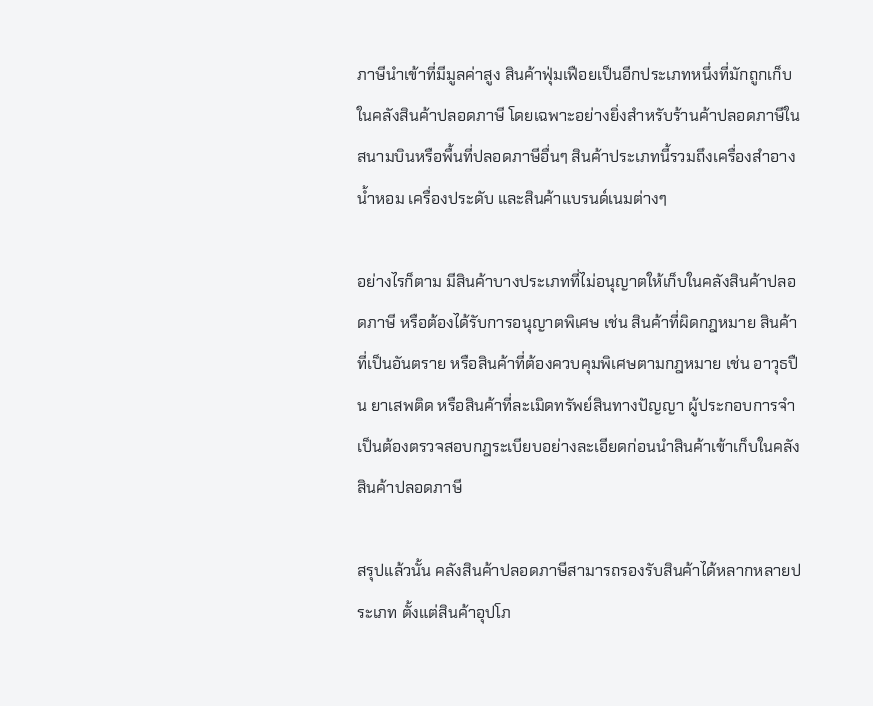ภาษีนำเข้าที่มีมูลค่าสูง สินค้าฟุ่มเฟือยเป็นอีกประเภทหนึ่งที่มักถูกเก็บในคลังสินค้าปลอดภาษี โดยเฉพาะอย่างยิ่งสำหรับร้านค้าปลอดภาษีในสนามบินหรือพื้นที่ปลอดภาษีอื่นๆ สินค้าประเภทนี้รวมถึงเครื่องสำอาง น้ำหอม เครื่องประดับ และสินค้าแบรนด์เนมต่างๆ

อย่างไรก็ตาม มีสินค้าบางประเภทที่ไม่อนุญาตให้เก็บในคลังสินค้าปลอดภาษี หรือต้องได้รับการอนุญาตพิเศษ เช่น สินค้าที่ผิดกฎหมาย สินค้าที่เป็นอันตราย หรือสินค้าที่ต้องควบคุมพิเศษตามกฎหมาย เช่น อาวุธปืน ยาเสพติด หรือสินค้าที่ละเมิดทรัพย์สินทางปัญญา ผู้ประกอบการจำเป็นต้องตรวจสอบกฎระเบียบอย่างละเอียดก่อนนำสินค้าเข้าเก็บในคลังสินค้าปลอดภาษี

สรุปแล้วนั้น คลังสินค้าปลอดภาษีสามารถรองรับสินค้าได้หลากหลายประเภท ตั้งแต่สินค้าอุปโภ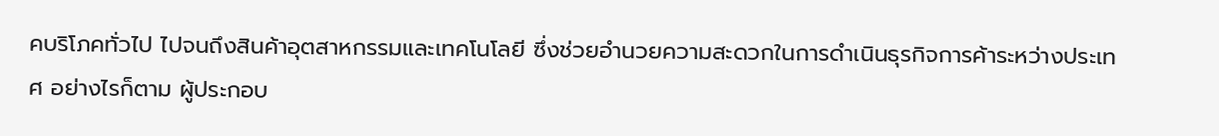คบริโภคทั่วไป ไปจนถึงสินค้าอุตสาหกรรมและเทคโนโลยี ซึ่งช่วยอำนวยความสะดวกในการดำเนินธุรกิจการค้าระหว่างประเทศ อย่างไรก็ตาม ผู้ประกอบ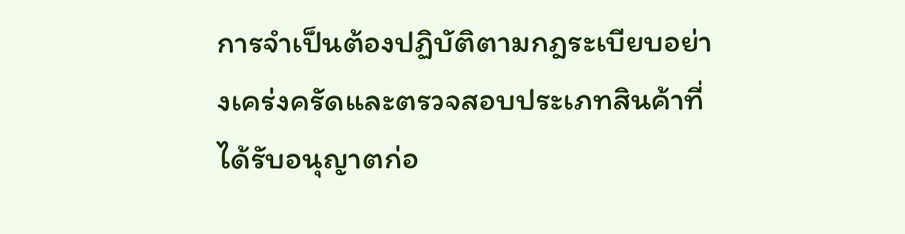การจำเป็นต้องปฏิบัติตามกฎระเบียบอย่างเคร่งครัดและตรวจสอบประเภทสินค้าที่ได้รับอนุญาตก่อ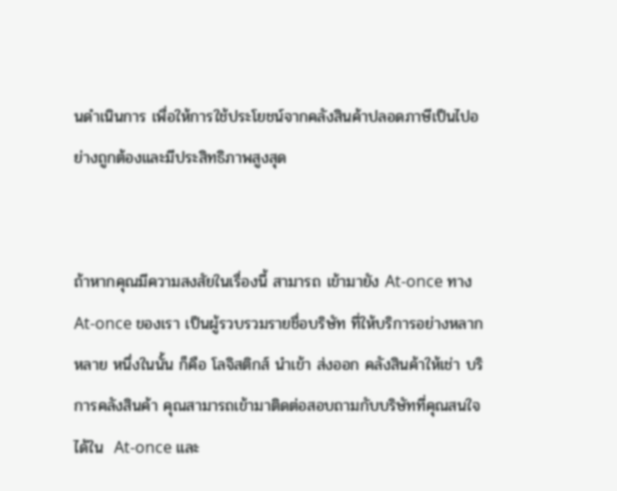นดำเนินการ เพื่อให้การใช้ประโยชน์จากคลังสินค้าปลอดภาษีเป็นไปอย่างถูกต้องและมีประสิทธิภาพสูงสุด


ถ้าหากคุณมีความสงสัยในเรื่องนี้ สามารถ เข้ามายัง At-once ทาง At-once ของเรา เป็นผู้รวบรวมรายชื่อบริษัท ที่ให้บริการอย่างหลากหลาย หนึ่งในนั้น ก็คือ โลจิสติกส์ นำเข้า ส่งออก คลังสินค้าให้เช่า บริการคลังสินค้า คุณสามารถเข้ามาติดต่อสอบถามกับบริษัทที่คุณสนใจได้ใน  At-once และ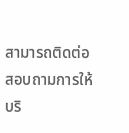สามารถติดต่อสอบถามการให้บริ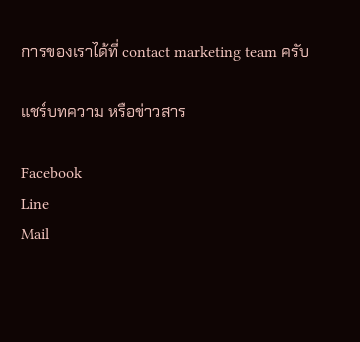การของเราได้ที่ contact marketing team ครับ

แชร์บทความ หรือข่าวสาร

Facebook
Line
Mail